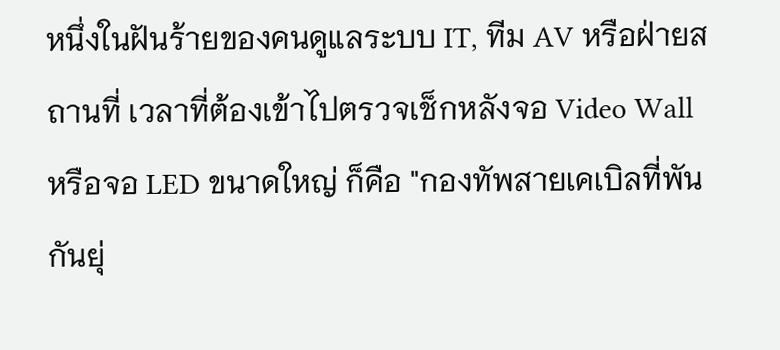หนึ่งในฝันร้ายของคนดูแลระบบ IT, ทีม AV หรือฝ่ายสถานที่ เวลาที่ต้องเข้าไปตรวจเช็กหลังจอ Video Wall หรือจอ LED ขนาดใหญ่ ก็คือ "กองทัพสายเคเบิลที่พันกันยุ่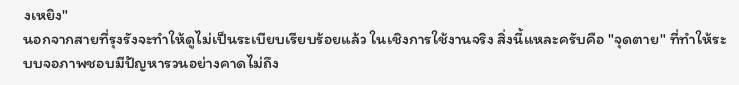งเหยิง"
นอกจากสายที่รุงรังจะทำให้ดูไม่เป็นระเบียบเรียบร้อยแล้ว ในเชิงการใช้งานจริง สิ่งนี้แหละครับคือ "จุดตาย" ที่ทำให้ระบบจอภาพชอบมีปัญหารวนอย่างคาดไม่ถึง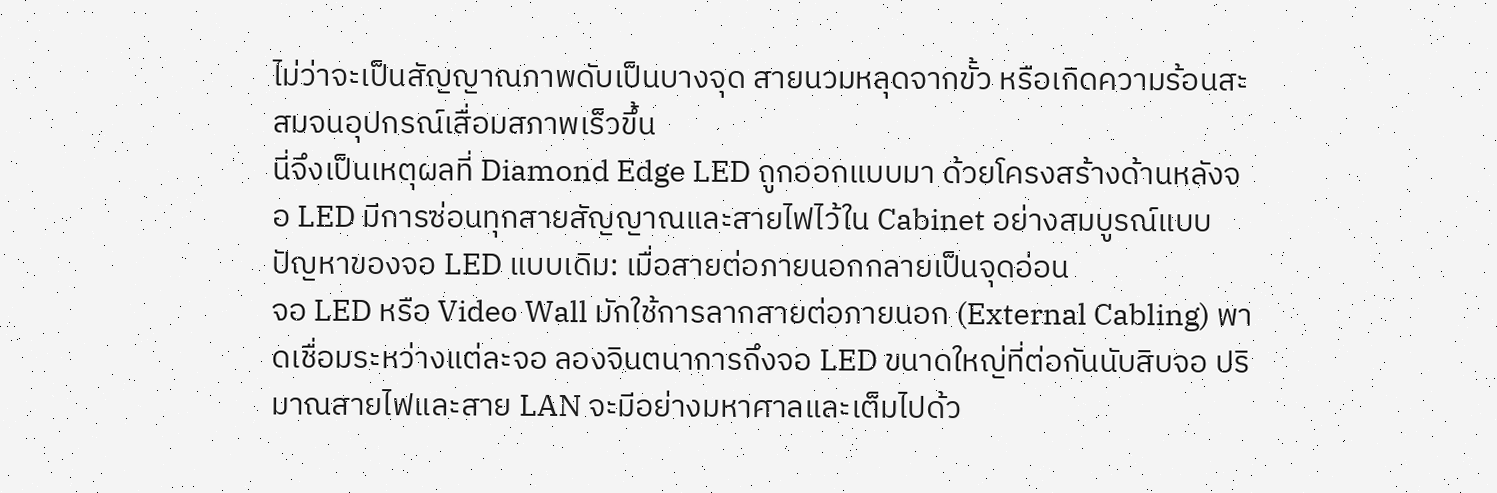ไม่ว่าจะเป็นสัญญาณภาพดับเป็นบางจุด สายนวมหลุดจากขั้ว หรือเกิดความร้อนสะสมจนอุปกรณ์เสื่อมสภาพเร็วขึ้น
นี่จึงเป็นเหตุผลที่ Diamond Edge LED ถูกออกแบบมา ด้วยโครงสร้างด้านหลังจอ LED มีการซ่อนทุกสายสัญญาณและสายไฟไว้ใน Cabinet อย่างสมบูรณ์แบบ
ปัญหาของจอ LED แบบเดิม: เมื่อสายต่อภายนอกกลายเป็นจุดอ่อน
จอ LED หรือ Video Wall มักใช้การลากสายต่อภายนอก (External Cabling) พาดเชื่อมระหว่างแต่ละจอ ลองจินตนาการถึงจอ LED ขนาดใหญ่ที่ต่อกันนับสิบจอ ปริมาณสายไฟและสาย LAN จะมีอย่างมหาศาลและเต็มไปด้ว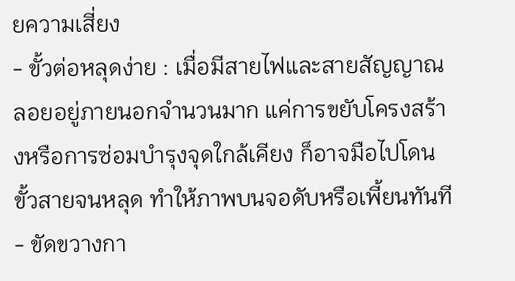ยความเสี่ยง
- ขั้วต่อหลุดง่าย : เมื่อมีสายไฟและสายสัญญาณลอยอยู่ภายนอกจำนวนมาก แค่การขยับโครงสร้างหรือการซ่อมบำรุงจุดใกล้เคียง ก็อาจมือไปโดนขั้วสายจนหลุด ทำให้ภาพบนจอดับหรือเพี้ยนทันที
- ขัดขวางกา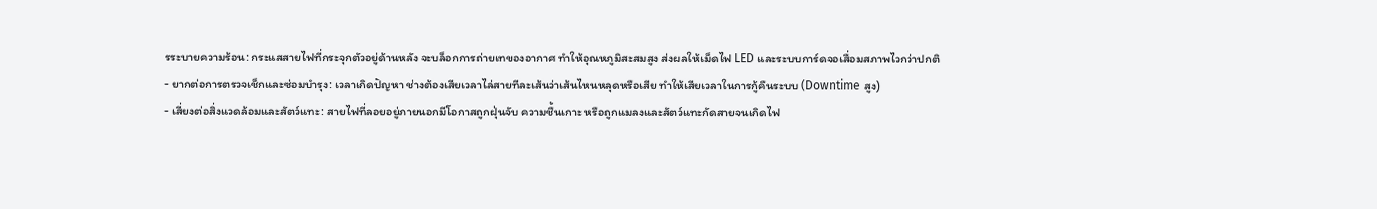รระบายความร้อน: กระแสสายไฟที่กระจุกตัวอยู่ด้านหลัง จะบล็อกการถ่ายเทของอากาศ ทำให้อุณหภูมิสะสมสูง ส่งผลให้เม็ดไฟ LED และระบบการ์ดจอเสื่อมสภาพไวกว่าปกติ
- ยากต่อการตรวจเช็กและซ่อมบำรุง: เวลาเกิดปัญหา ช่างต้องเสียเวลาไล่สายทีละเส้นว่าเส้นไหนหลุดหรือเสีย ทำให้เสียเวลาในการกู้คืนระบบ (Downtime สูง)
- เสี่ยงต่อสิ่งแวดล้อมและสัตว์แทะ: สายไฟที่ลอยอยู่ภายนอกมีโอกาสถูกฝุ่นจับ ความชื้นเกาะ หรือถูกแมลงและสัตว์แทะกัดสายจนเกิดไฟ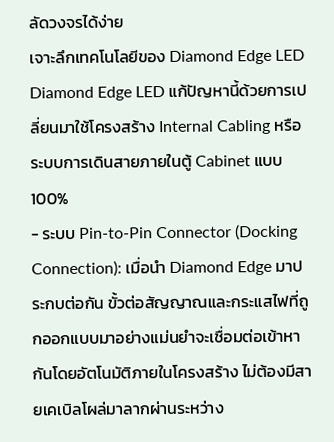ลัดวงจรได้ง่าย
เจาะลึกเทคโนโลยีของ Diamond Edge LED
Diamond Edge LED แก้ปัญหานี้ด้วยการเปลี่ยนมาใช้โครงสร้าง Internal Cabling หรือระบบการเดินสายภายในตู้ Cabinet แบบ 100%
- ระบบ Pin-to-Pin Connector (Docking Connection): เมื่อนำ Diamond Edge มาประกบต่อกัน ขั้วต่อสัญญาณและกระแสไฟที่ถูกออกแบบมาอย่างแม่นยำจะเชื่อมต่อเข้าหากันโดยอัตโนมัติภายในโครงสร้าง ไม่ต้องมีสายเคเบิลโผล่มาลากผ่านระหว่าง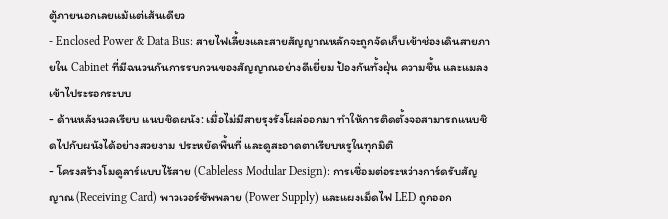ตู้ภายนอกเลยแม้แต่เส้นเดียว
- Enclosed Power & Data Bus: สายไฟเลี้ยงและสายสัญญาณหลักจะถูกจัดเก็บเข้าช่องเดินสายภายใน Cabinet ที่มีฉนวนกันการรบกวนของสัญญาณอย่างดีเยี่ยม ป้องกันทั้งฝุ่น ความชื้น และแมลงเข้าไประรอกระบบ
- ด้านหลังนวลเรียบ แนบชิดผนัง: เมื่อไม่มีสายรุงรังโผล่ออกมา ทำให้การติดตั้งจอสามารถแนบชิดไปกับผนังได้อย่างสวยงาม ประหยัดพื้นที่ และดูสะอาดตาเรียบหรูในทุกมิติ
- โครงสร้างโมดูลาร์แบบไร้สาย (Cableless Modular Design): การเชื่อมต่อระหว่างการ์ดรับสัญญาณ (Receiving Card) พาวเวอร์ซัพพลาย (Power Supply) และแผงเม็ดไฟ LED ถูกออก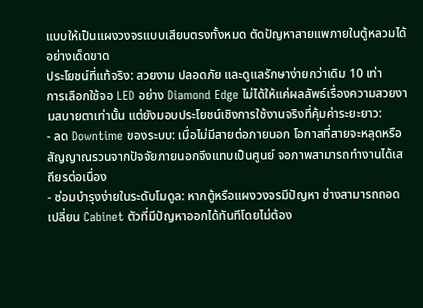แบบให้เป็นแผงวงจรแบบเสียบตรงทั้งหมด ตัดปัญหาสายแพภายในตู้หลวมได้อย่างเด็ดขาด
ประโยชน์ที่แท้จริง: สวยงาม ปลอดภัย และดูแลรักษาง่ายกว่าเดิม 10 เท่า
การเลือกใช้จอ LED อย่าง Diamond Edge ไม่ได้ให้แค่ผลลัพธ์เรื่องความสวยงามสบายตาเท่านั้น แต่ยังมอบประโยชน์เชิงการใช้งานจริงที่คุ้มค่าระยะยาว:
- ลด Downtime ของระบบ: เมื่อไม่มีสายต่อภายนอก โอกาสที่สายจะหลุดหรือสัญญาณรวนจากปัจจัยภายนอกจึงแทบเป็นศูนย์ จอภาพสามารถทำงานได้เสถียรต่อเนื่อง
- ซ่อมบำรุงง่ายในระดับโมดูล: หากตู้หรือแผงวงจรมีปัญหา ช่างสามารถถอดเปลี่ยน Cabinet ตัวที่มีปัญหาออกได้ทันทีโดยไม่ต้อง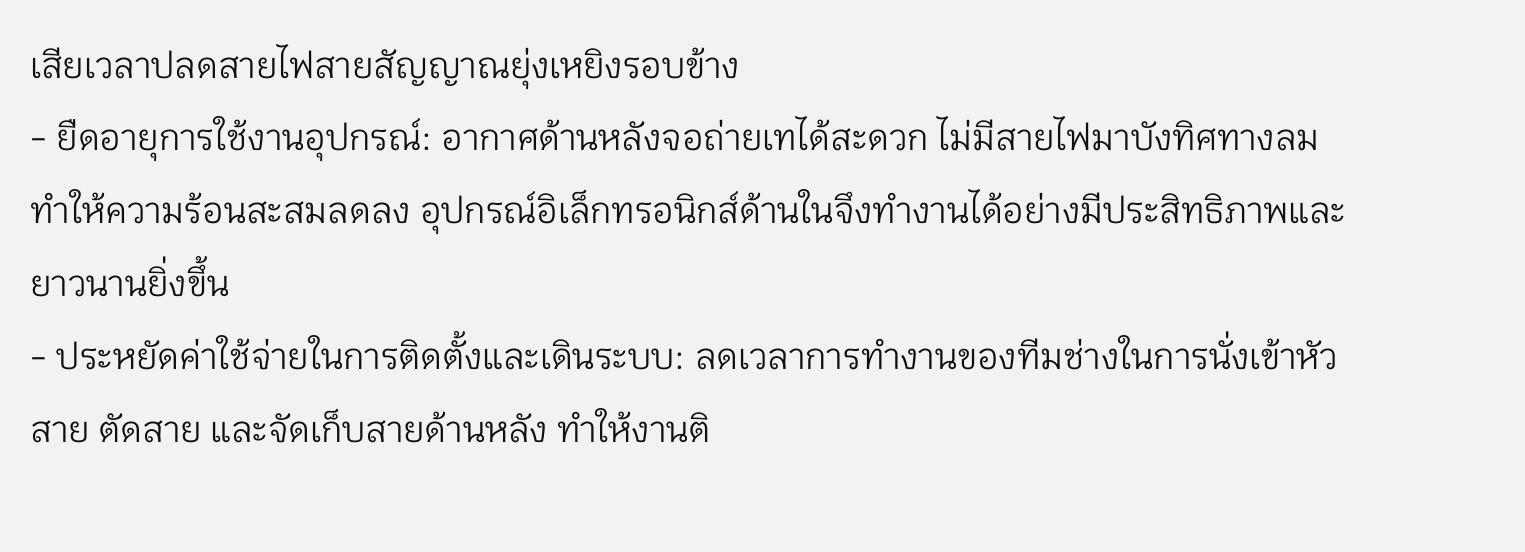เสียเวลาปลดสายไฟสายสัญญาณยุ่งเหยิงรอบข้าง
- ยืดอายุการใช้งานอุปกรณ์: อากาศด้านหลังจอถ่ายเทได้สะดวก ไม่มีสายไฟมาบังทิศทางลม ทำให้ความร้อนสะสมลดลง อุปกรณ์อิเล็กทรอนิกส์ด้านในจึงทำงานได้อย่างมีประสิทธิภาพและยาวนานยิ่งขึ้น
- ประหยัดค่าใช้จ่ายในการติดตั้งและเดินระบบ: ลดเวลาการทำงานของทีมช่างในการนั่งเข้าหัวสาย ตัดสาย และจัดเก็บสายด้านหลัง ทำให้งานติ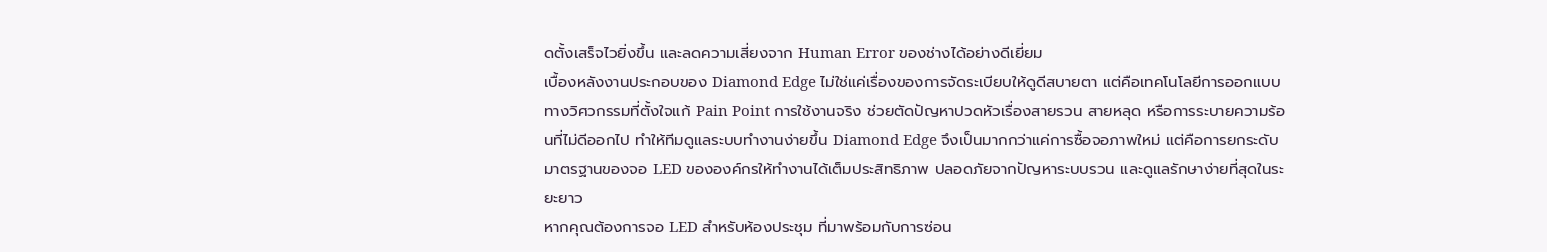ดตั้งเสร็จไวยิ่งขึ้น และลดความเสี่ยงจาก Human Error ของช่างได้อย่างดีเยี่ยม
เบื้องหลังงานประกอบของ Diamond Edge ไม่ใช่แค่เรื่องของการจัดระเบียบให้ดูดีสบายตา แต่คือเทคโนโลยีการออกแบบทางวิศวกรรมที่ตั้งใจแก้ Pain Point การใช้งานจริง ช่วยตัดปัญหาปวดหัวเรื่องสายรวน สายหลุด หรือการระบายความร้อนที่ไม่ดีออกไป ทำให้ทีมดูแลระบบทำงานง่ายขึ้น Diamond Edge จึงเป็นมากกว่าแค่การซื้อจอภาพใหม่ แต่คือการยกระดับมาตรฐานของจอ LED ขององค์กรให้ทำงานได้เต็มประสิทธิภาพ ปลอดภัยจากปัญหาระบบรวน และดูแลรักษาง่ายที่สุดในระยะยาว
หากคุณต้องการจอ LED สำหรับห้องประชุม ที่มาพร้อมกับการซ่อน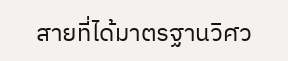สายที่ได้มาตรฐานวิศว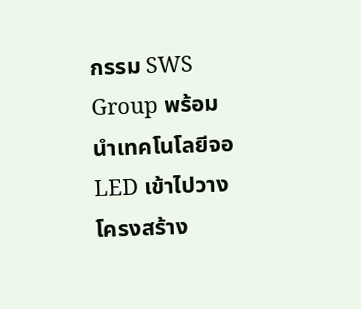กรรม SWS Group พร้อมนำเทคโนโลยีจอ LED เข้าไปวางโครงสร้าง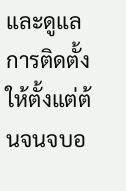และดูแลการติดตั้งให้ตั้งแต่ต้นจนจบอ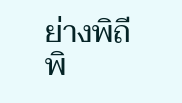ย่างพิถีพิ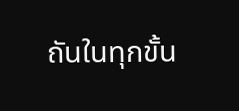ถันในทุกขั้น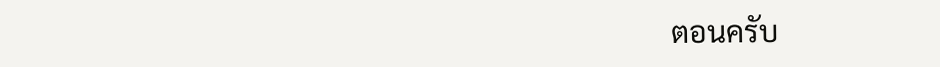ตอนครับ